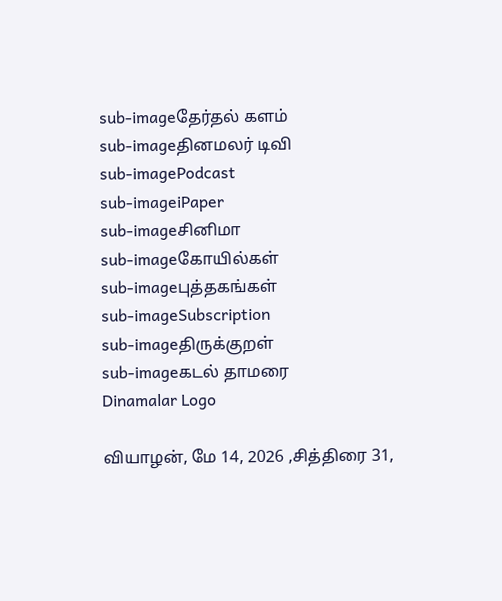sub-imageதேர்தல் களம்
sub-imageதினமலர் டிவி
sub-imagePodcast
sub-imageiPaper
sub-imageசினிமா
sub-imageகோயில்கள்
sub-imageபுத்தகங்கள்
sub-imageSubscription
sub-imageதிருக்குறள்
sub-imageகடல் தாமரை
Dinamalar Logo

வியாழன், மே 14, 2026 ,சித்திரை 31,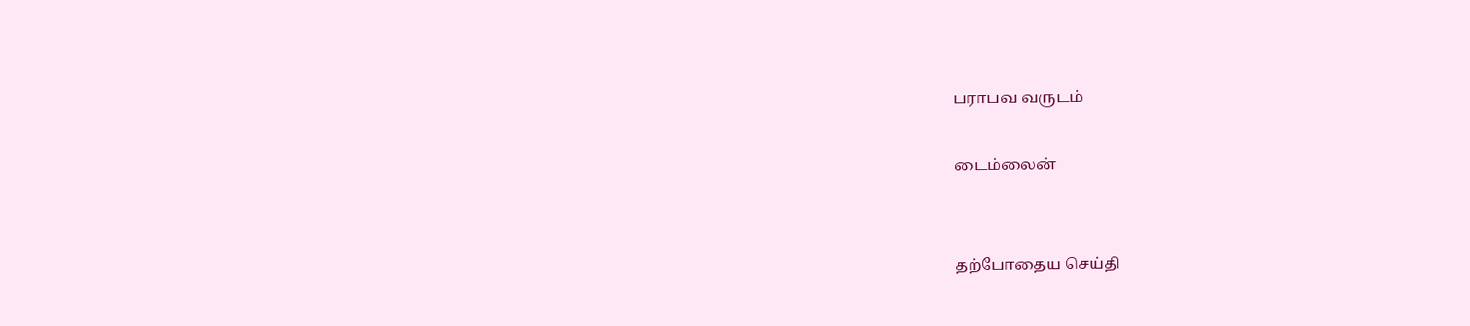பராபவ வருடம்

டைம்லைன்


தற்போதைய செய்தி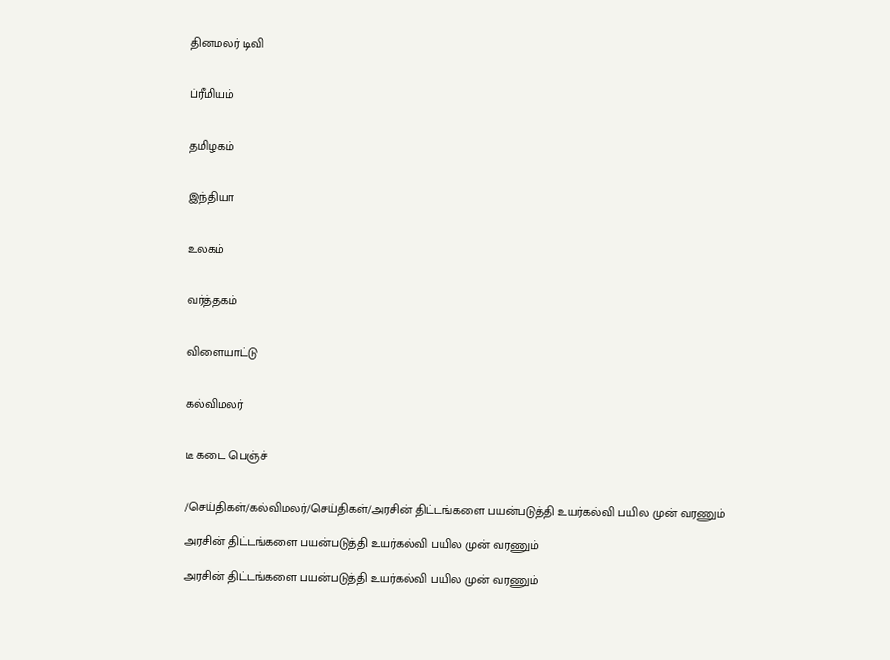தினமலர் டிவி


ப்ரீமியம்


தமிழகம்


இந்தியா


உலகம்


வர்த்தகம்


விளையாட்டு


கல்விமலர்


டீ கடை பெஞ்ச்


/செய்திகள்/கல்விமலர்/செய்திகள்/அரசின் திட்டங்களை பயன்படுத்தி உயர்கல்வி பயில முன் வரணும்

அரசின் திட்டங்களை பயன்படுத்தி உயர்கல்வி பயில முன் வரணும்

அரசின் திட்டங்களை பயன்படுத்தி உயர்கல்வி பயில முன் வரணும்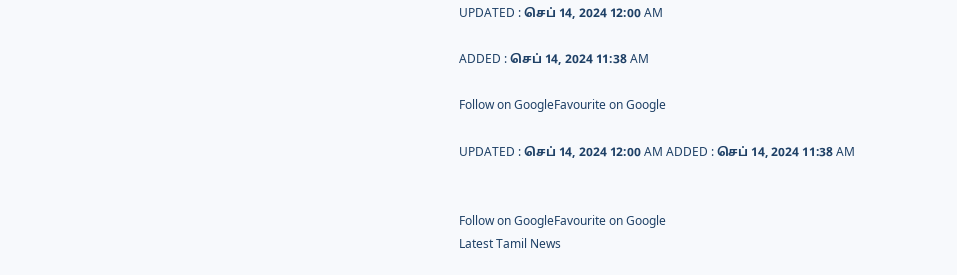UPDATED : செப் 14, 2024 12:00 AM

ADDED : செப் 14, 2024 11:38 AM

Follow on GoogleFavourite on Google

UPDATED : செப் 14, 2024 12:00 AM ADDED : செப் 14, 2024 11:38 AM


Follow on GoogleFavourite on Google
Latest Tamil News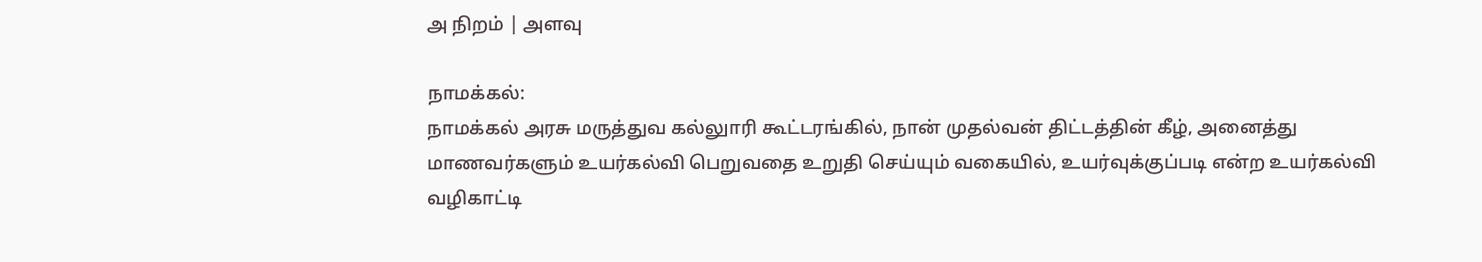அ நிறம் | அளவு

நாமக்கல்:
நாமக்கல் அரசு மருத்துவ கல்லுாரி கூட்டரங்கில், நான் முதல்வன் திட்டத்தின் கீழ், அனைத்து மாணவர்களும் உயர்கல்வி பெறுவதை உறுதி செய்யும் வகையில், உயர்வுக்குப்படி என்ற உயர்கல்வி வழிகாட்டி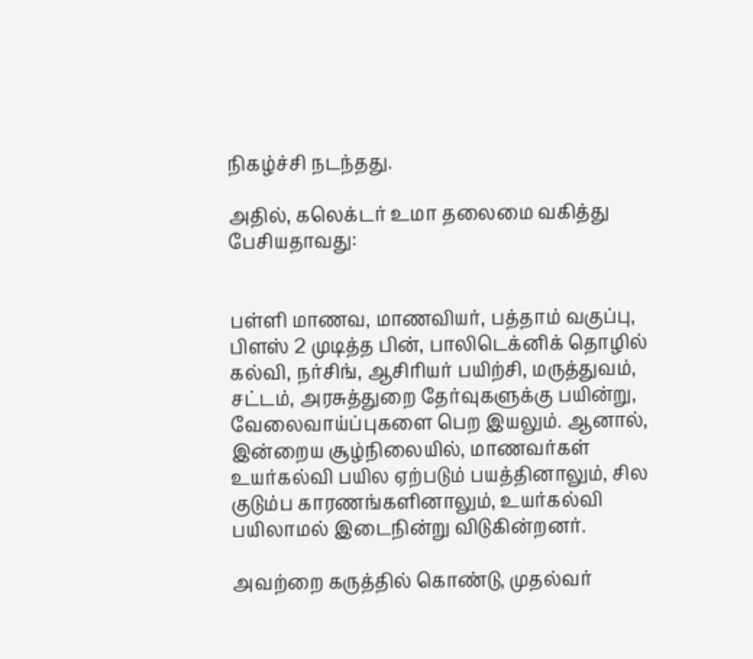நிகழ்ச்சி நடந்தது.

அதில், கலெக்டர் உமா தலைமை வகித்து பேசியதாவது:


பள்ளி மாணவ, மாணவியர், பத்தாம் வகுப்பு, பிளஸ் 2 முடித்த பின், பாலிடெக்னிக் தொழில் கல்வி, நர்சிங், ஆசிரியர் பயிற்சி, மருத்துவம், சட்டம், அரசுத்துறை தேர்வுகளுக்கு பயின்று, வேலைவாய்ப்புகளை பெற இயலும். ஆனால், இன்றைய சூழ்நிலையில், மாணவர்கள் உயர்கல்வி பயில ஏற்படும் பயத்தினாலும், சில குடும்ப காரணங்களினாலும், உயர்கல்வி பயிலாமல் இடைநின்று விடுகின்றனர்.

அவற்றை கருத்தில் கொண்டு, முதல்வர்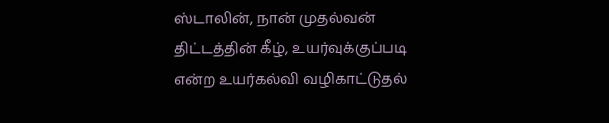ஸ்டாலின், நான் முதல்வன் திட்டத்தின் கீழ், உயர்வுக்குப்படி என்ற உயர்கல்வி வழிகாட்டுதல்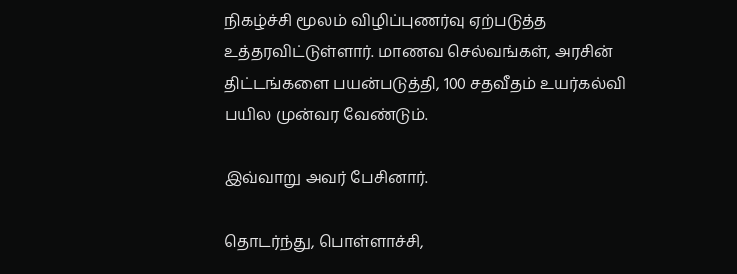நிகழ்ச்சி மூலம் விழிப்புணர்வு ஏற்படுத்த உத்தரவிட்டுள்ளார். மாணவ செல்வங்கள், அரசின் திட்டங்களை பயன்படுத்தி, 100 சதவீதம் உயர்கல்வி பயில முன்வர வேண்டும்.

இவ்வாறு அவர் பேசினார்.

தொடர்ந்து, பொள்ளாச்சி,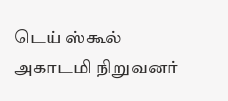டெய் ஸ்கூல் அகாடமி நிறுவனர்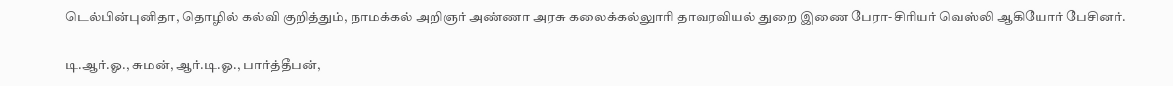டெல்பின்புனிதா, தொழில் கல்வி குறித்தும், நாமக்கல் அறிஞர் அண்ணா அரசு கலைக்கல்லுாரி தாவரவியல் துறை இணை பேரா-சிரியர் வெஸ்லி ஆகியோர் பேசினர்.

டி.ஆர்.ஓ., சுமன், ஆர்.டி.ஓ., பார்த்தீபன்,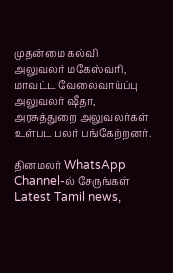முதன்மை கல்வி அலுவலர் மகேஸ்வரி, மாவட்ட வேலைவாய்ப்பு அலுவலர் ஷீதா, அரசுத்துறை அலுவலர்கள் உள்பட பலர் பங்கேற்றனர்.

தினமலர் WhatsApp Channel-ல் சேருங்கள்
Latest Tamil news,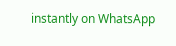instantly on WhatsApp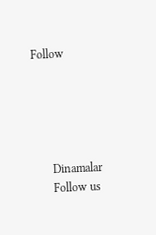Follow





      Dinamalar
      Follow us